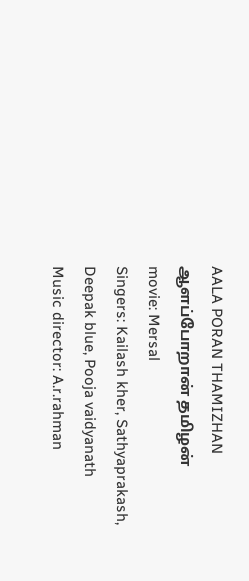AALA PORAN THAMIZHAN
ஆளப்போறான் தமிழன்
movie: Mersal
Singers: Kailash kher, Sathyaprakash, Deepak blue, Pooja vaidyanath
Music director: A.r.rahman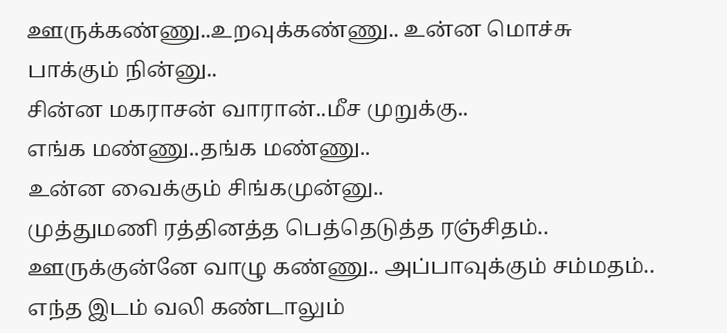ஊருக்கண்ணு..உறவுக்கண்ணு.. உன்ன மொச்சு பாக்கும் நின்னு..
சின்ன மகராசன் வாரான்..மீச முறுக்கு..
எங்க மண்ணு..தங்க மண்ணு..
உன்ன வைக்கும் சிங்கமுன்னு..
முத்துமணி ரத்தினத்த பெத்தெடுத்த ரஞ்சிதம்..
ஊருக்குன்னே வாழு கண்ணு.. அப்பாவுக்கும் சம்மதம்..
எந்த இடம் வலி கண்டாலும்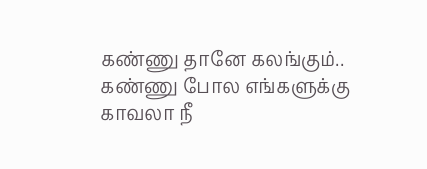கண்ணு தானே கலங்கும்..
கண்ணு போல எங்களுக்கு காவலா நீ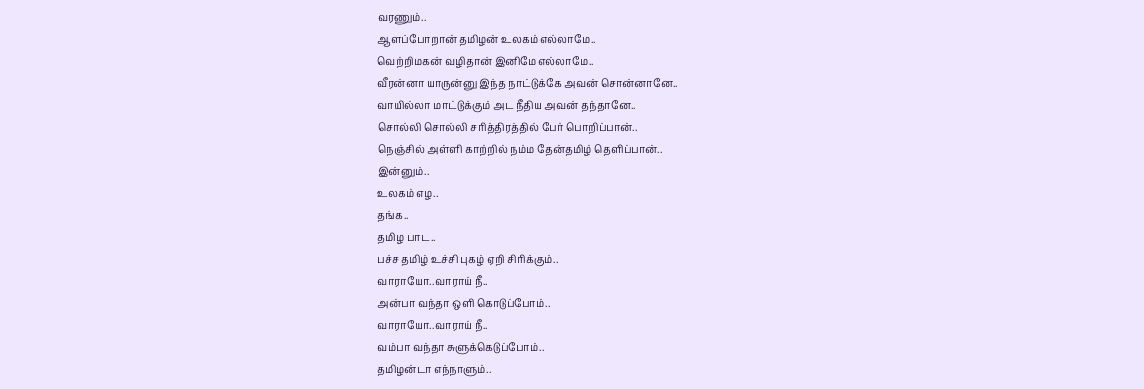வரணும்..
ஆளப்போறான் தமிழன் உலகம் எல்லாமே..
வெற்றிமகன் வழிதான் இனிமே எல்லாமே..
வீரன்னா யாருன்னு இந்த நாட்டுக்கே அவன் சொன்னானே..
வாயில்லா மாட்டுக்கும் அட நீதிய அவன் தந்தானே..
சொல்லி சொல்லி சரித்திரத்தில் பேர் பொறிப்பான்..
நெஞ்சில் அள்ளி காற்றில் நம்ம தேன்தமிழ் தெளிப்பான்..
இன்னும்..
உலகம் எழ..
தங்க..
தமிழ பாட..
பச்ச தமிழ் உச்சி புகழ் ஏறி சிரிக்கும்..
வாராயோ..வாராய் நீ..
அன்பா வந்தா ஒளி கொடுப்போம்..
வாராயோ..வாராய் நீ..
வம்பா வந்தா சுளுக்கெடுப்போம்..
தமிழன்டா எந்நாளும்..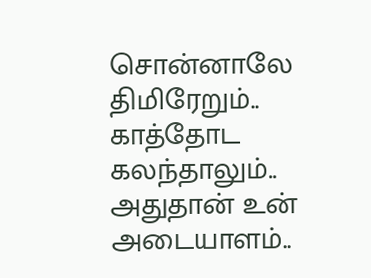சொன்னாலே திமிரேறும்..
காத்தோட கலந்தாலும்..
அதுதான் உன் அடையாளம்..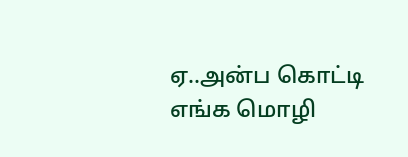ஏ..அன்ப கொட்டி எங்க மொழி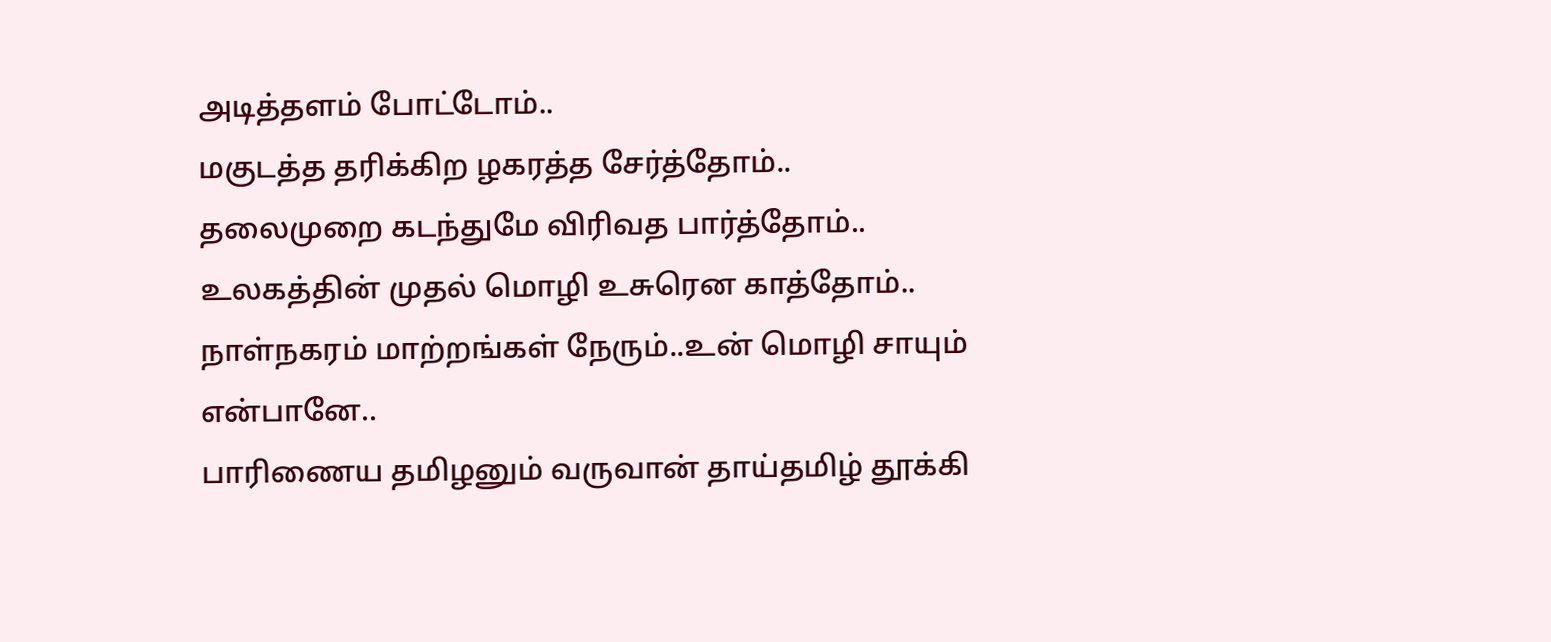அடித்தளம் போட்டோம்..
மகுடத்த தரிக்கிற ழகரத்த சேர்த்தோம்..
தலைமுறை கடந்துமே விரிவத பார்த்தோம்..
உலகத்தின் முதல் மொழி உசுரென காத்தோம்..
நாள்நகரம் மாற்றங்கள் நேரும்..உன் மொழி சாயும் என்பானே..
பாரிணைய தமிழனும் வருவான் தாய்தமிழ் தூக்கி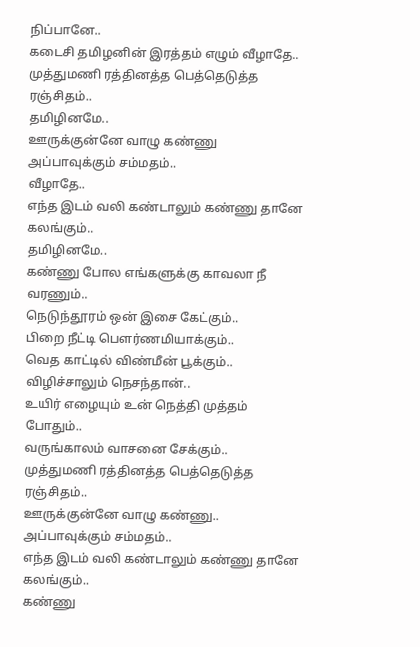நிப்பானே..
கடைசி தமிழனின் இரத்தம் எழும் வீழாதே..
முத்துமணி ரத்தினத்த பெத்தெடுத்த ரஞ்சிதம்..
தமிழினமே..
ஊருக்குன்னே வாழு கண்ணு அப்பாவுக்கும் சம்மதம்..
வீழாதே..
எந்த இடம் வலி கண்டாலும் கண்ணு தானே கலங்கும்..
தமிழினமே..
கண்ணு போல எங்களுக்கு காவலா நீ வரணும்..
நெடுந்தூரம் ஒன் இசை கேட்கும்..
பிறை நீட்டி பௌர்ணமியாக்கும்..
வெத காட்டில் விண்மீன் பூக்கும்..
விழிச்சாலும் நெசந்தான்..
உயிர் எழையும் உன் நெத்தி முத்தம் போதும்..
வருங்காலம் வாசனை சேக்கும்..
முத்துமணி ரத்தினத்த பெத்தெடுத்த ரஞ்சிதம்..
ஊருக்குன்னே வாழு கண்ணு.. அப்பாவுக்கும் சம்மதம்..
எந்த இடம் வலி கண்டாலும் கண்ணு தானே கலங்கும்..
கண்ணு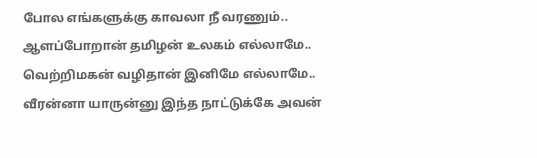போல எங்களுக்கு காவலா நீ வரணும்..
ஆளப்போறான் தமிழன் உலகம் எல்லாமே..
வெற்றிமகன் வழிதான் இனிமே எல்லாமே..
வீரன்னா யாருன்னு இந்த நாட்டுக்கே அவன்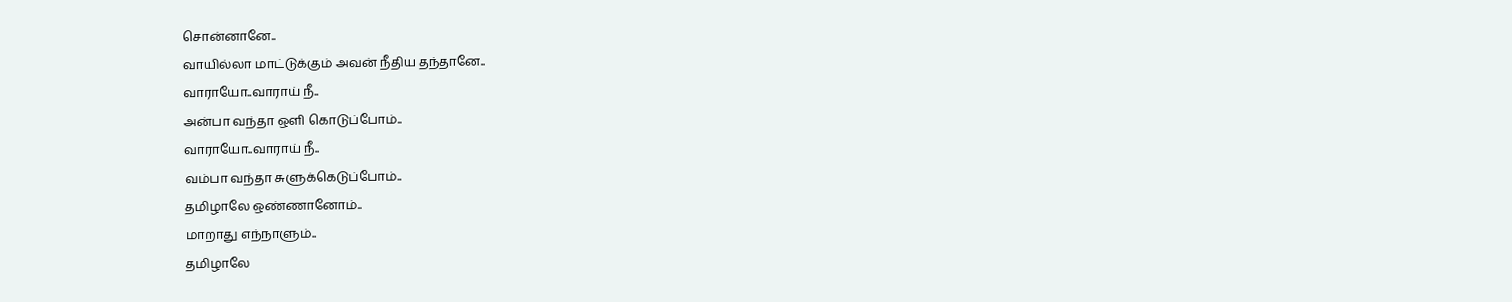சொன்னானே..
வாயில்லா மாட்டுக்கும் அவன் நீதிய தந்தானே..
வாராயோ..வாராய் நீ..
அன்பா வந்தா ஒளி கொடுப்போம்..
வாராயோ..வாராய் நீ..
வம்பா வந்தா சுளுக்கெடுப்போம்..
தமிழாலே ஒண்ணானோம்..
மாறாது எந்நாளும்..
தமிழாலே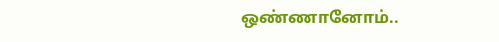ஒண்ணானோம்..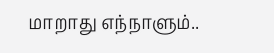மாறாது எந்நாளும்..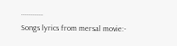...........
Songs lyrics from mersal movie:-